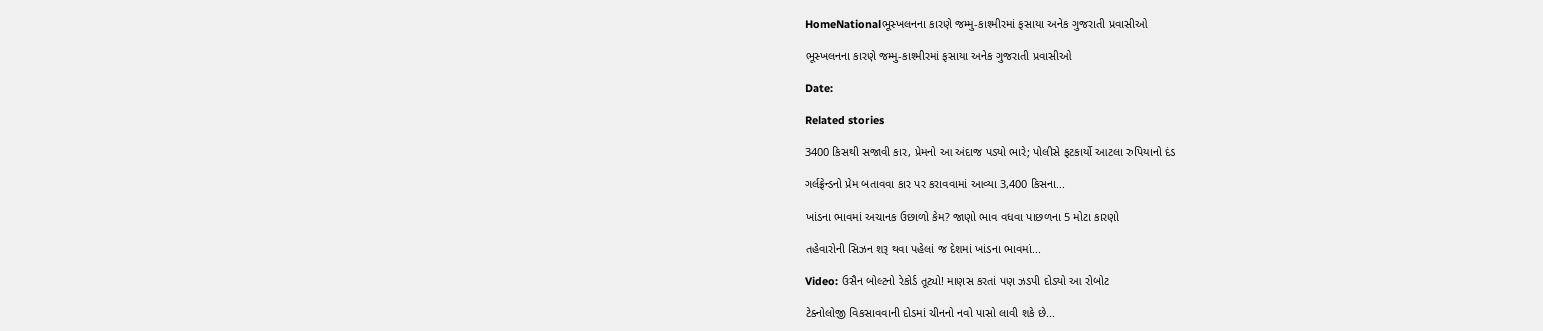HomeNationalભૂસ્ખલનના કારણે જમ્મુ-કાશ્મીરમાં ફસાયા અનેક ગુજરાતી પ્રવાસીઓ

ભૂસ્ખલનના કારણે જમ્મુ-કાશ્મીરમાં ફસાયા અનેક ગુજરાતી પ્રવાસીઓ

Date:

Related stories

3400 કિસથી સજાવી કાર, પ્રેમનો આ અંદાજ પડ્યો ભારે; પોલીસે ફટકાર્યો આટલા રુપિયાનો દંડ

ગર્લફ્રેન્ડનો પ્રેમ બતાવવા કાર પર કરાવવામાં આવ્યા 3,400 કિસના...

ખાંડના ભાવમાં અચાનક ઉછાળો કેમ? જાણો ભાવ વધવા પાછળના 5 મોટા કારણો

તહેવારોની સિઝન શરૂ થવા પહેલાં જ દેશમાં ખાંડના ભાવમાં...

Video: ઉસૈન બોલ્ટનો રેકોર્ડ તૂટ્યો! માણસ કરતાં પણ ઝડપી દોડ્યો આ રોબોટ

ટેક્નોલોજી વિકસાવવાની દોડમાં ચીનનો નવો પાસો લાવી શકે છે...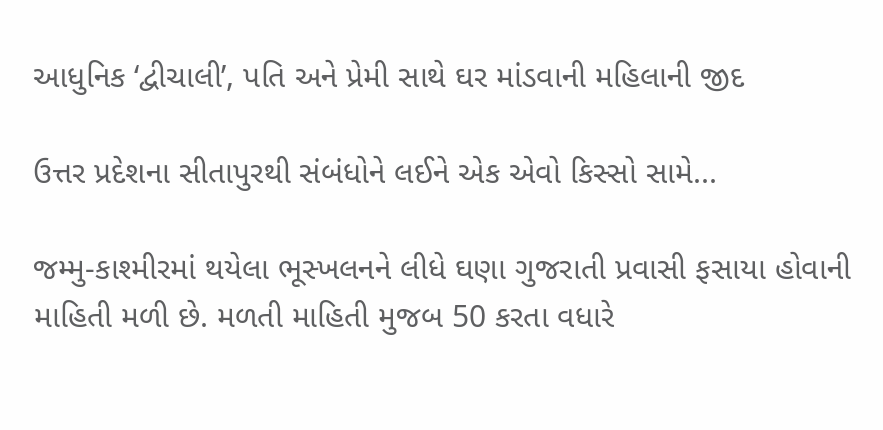આધુનિક ‘દ્વીચાલી’, પતિ અને પ્રેમી સાથે ઘર માંડવાની મહિલાની જીદ

ઉત્તર પ્રદેશના સીતાપુરથી સંબંધોને લઈને એક એવો કિસ્સો સામે...

જમ્મુ-કાશ્મીરમાં થયેલા ભૂસ્ખલનને લીધે ઘણા ગુજરાતી પ્રવાસી ફસાયા હોવાની માહિતી મળી છે. મળતી માહિતી મુજબ 50 કરતા વધારે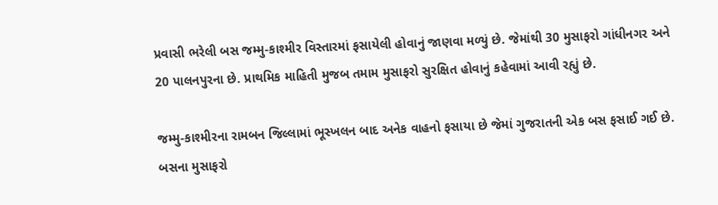પ્રવાસી ભરેલી બસ જમ્મુ-કાશ્મીર વિસ્તારમાં ફસાયેલી હોવાનું જાણવા મળ્યું છે. જેમાંથી 30 મુસાફરો ગાંધીનગર અને 20 પાલનપુરના છે. પ્રાથમિક માહિતી મુજબ તમામ મુસાફરો સુરક્ષિત હોવાનું કહેવામાં આવી રહ્યું છે.

જમ્મુ-કાશ્મીરના રામબન જિલ્લામાં ભૂસ્ખલન બાદ અનેક વાહનો ફસાયા છે જેમાં ગુજરાતની એક બસ ફસાઈ ગઈ છે. બસના મુસાફરો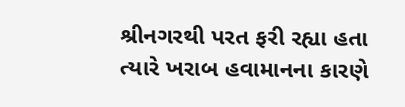શ્રીનગરથી પરત ફરી રહ્યા હતા ત્યારે ખરાબ હવામાનના કારણે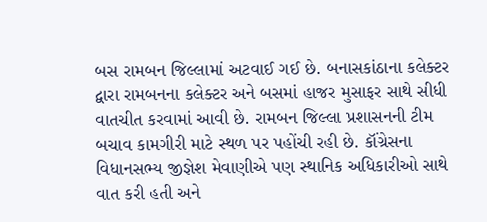બસ રામબન જિલ્લામાં અટવાઈ ગઈ છે. બનાસકાંઠાના કલેક્ટર દ્વારા રામબનના કલેક્ટર અને બસમાં હાજર મુસાફર સાથે સીધી વાતચીત કરવામાં આવી છે. રામબન જિલ્લા પ્રશાસનની ટીમ બચાવ કામગીરી માટે સ્થળ પર પહોંચી રહી છે. કૉંગ્રેસના વિધાનસભ્ય જીજ્ઞેશ મેવાણીએ પણ સ્થાનિક અધિકારીઓ સાથે વાત કરી હતી અને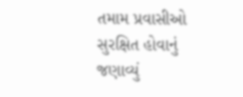તમામ પ્રવાસીઓ સુરક્ષિત હોવાનું જણાવ્યું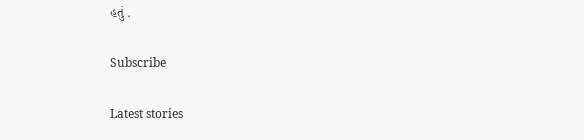હતું .

Subscribe

Latest stories